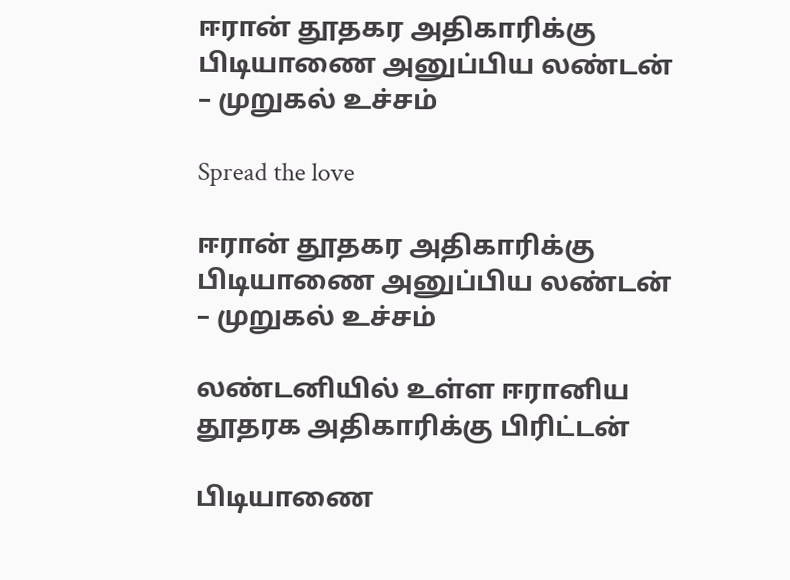ஈரான் தூதகர அதிகாரிக்கு பிடியாணை அனுப்பிய லண்டன் – முறுகல் உச்சம்

Spread the love

ஈரான் தூதகர அதிகாரிக்கு பிடியாணை அனுப்பிய லண்டன் – முறுகல் உச்சம்

லண்டனியில் உள்ள ஈரானிய தூதரக அதிகாரிக்கு பிரிட்டன்

பிடியாணை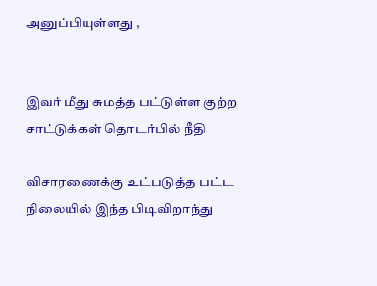அனுப்பியுள்ளது ,


இவர் மீது சுமத்த பட்டுள்ள குற்ற சாட்டுக்கள் தொடர்பில் நீதி

விசாரணைக்கு உட்படுத்த பட்ட நிலையில் இந்த பிடிவிறாந்து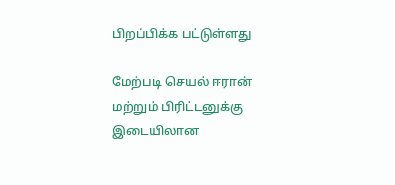பிறப்பிக்க பட்டுள்ளது

மேற்படி செயல் ஈரான் மற்றும் பிரிட்டனுக்கு இடையிலான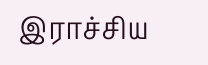இராச்சிய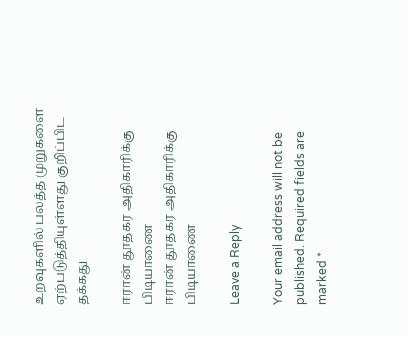உறவுகளில் பலத்த முறுகளை ஏற்படுத்தியுள்ளது குறிப்பிட தக்கது

ஈரான் தூதகர அதிகாரிக்கு பிடியாணை
ஈரான் தூதகர அதிகாரிக்கு பிடியாணை

Leave a Reply

Your email address will not be published. Required fields are marked *